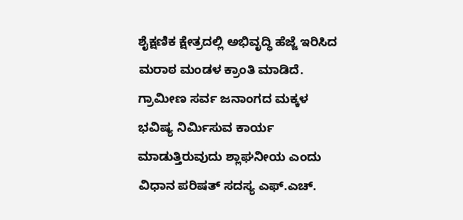ಶೈಕ್ಷಣಿಕ ಕ್ಷೇತ್ರದಲ್ಲಿ ಅಭಿವೃದ್ಧಿ ಹೆಜ್ಜೆ ಇರಿಸಿದ ಮರಾಠ ಮಂಡಳ ಕ್ರಾಂತಿ ಮಾಡಿದೆ. ಗ್ರಾಮೀಣ ಸರ್ವ ಜನಾಂಗದ ಮಕ್ಕಳ ಭವಿಷ್ಯ ನಿರ್ಮಿಸುವ ಕಾರ್ಯ ಮಾಡುತ್ತಿರುವುದು ಶ್ಲಾಘನೀಯ ಎಂದು ವಿಧಾನ ಪರಿಷತ್ ಸದಸ್ಯ ಎಫ್.ಎಚ್.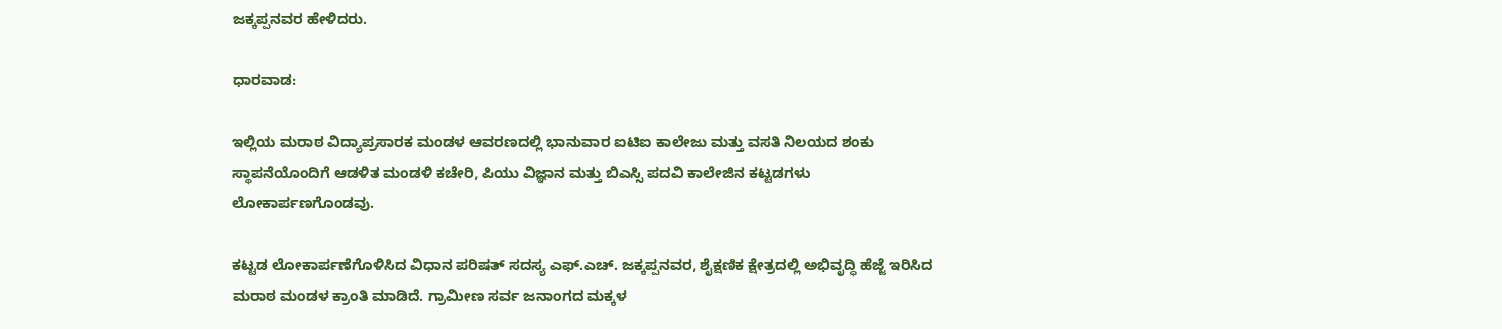ಜಕ್ಕಪ್ಪನವರ ಹೇಳಿದರು.

ಧಾರವಾಡ:

ಇಲ್ಲಿಯ ಮರಾಠ ವಿದ್ಯಾಪ್ರಸಾರಕ ಮಂಡಳ ಆವರಣದಲ್ಲಿ ಭಾನುವಾರ ಐಟಿಐ ಕಾಲೇಜು ಮತ್ತು ವಸತಿ ನಿಲಯದ ಶಂಕು ಸ್ಥಾಪನೆಯೊಂದಿಗೆ ಆಡಳಿತ ಮಂಡಳಿ ಕಚೇರಿ, ಪಿಯು ವಿಜ್ಞಾನ ಮತ್ತು ಬಿಎಸ್ಸಿ ಪದವಿ ಕಾಲೇಜಿನ ಕಟ್ಟಡಗಳು ಲೋಕಾರ್ಪಣಗೊಂಡವು.

ಕಟ್ಟಡ ಲೋಕಾರ್ಪಣೆಗೊಳಿಸಿದ ವಿಧಾನ ಪರಿಷತ್ ಸದಸ್ಯ ಎಫ್.ಎಚ್. ಜಕ್ಕಪ್ಪನವರ, ಶೈಕ್ಷಣಿಕ ಕ್ಷೇತ್ರದಲ್ಲಿ ಅಭಿವೃದ್ಧಿ ಹೆಜ್ಜೆ ಇರಿಸಿದ ಮರಾಠ ಮಂಡಳ ಕ್ರಾಂತಿ ಮಾಡಿದೆ. ಗ್ರಾಮೀಣ ಸರ್ವ ಜನಾಂಗದ ಮಕ್ಕಳ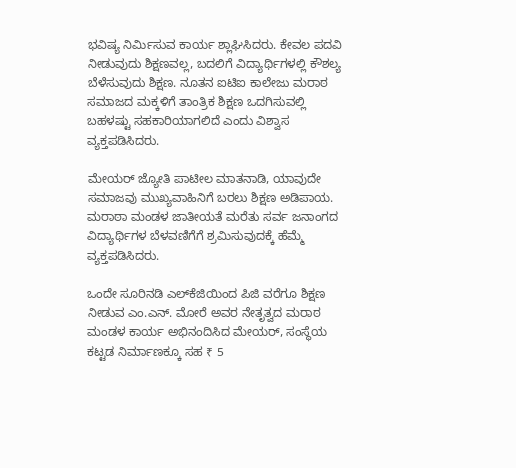ಭವಿಷ್ಯ ನಿರ್ಮಿಸುವ ಕಾರ್ಯ ಶ್ಲಾಘಿಸಿದರು. ಕೇವಲ ಪದವಿ ನೀಡುವುದು ಶಿಕ್ಷಣವಲ್ಲ, ಬದಲಿಗೆ ವಿದ್ಯಾರ್ಥಿಗಳಲ್ಲಿ ಕೌಶಲ್ಯ ಬೆಳೆಸುವುದು ಶಿಕ್ಷಣ. ನೂತನ ಐಟಿಐ ಕಾಲೇಜು ಮರಾಠ ಸಮಾಜದ ಮಕ್ಕಳಿಗೆ ತಾಂತ್ರಿಕ ಶಿಕ್ಷಣ ಒದಗಿಸುವಲ್ಲಿ ಬಹಳಷ್ಟು ಸಹಕಾರಿಯಾಗಲಿದೆ ಎಂದು ವಿಶ್ವಾಸ ವ್ಯಕ್ತಪಡಿಸಿದರು.

ಮೇಯರ್ ಜ್ಯೋತಿ ಪಾಟೀಲ ಮಾತನಾಡಿ, ಯಾವುದೇ ಸಮಾಜವು ಮುಖ್ಯವಾಹಿನಿಗೆ ಬರಲು ಶಿಕ್ಷಣ ಅಡಿಪಾಯ. ಮರಾಠಾ ಮಂಡಳ ಜಾತೀಯತೆ ಮರೆತು ಸರ್ವ ಜನಾಂಗದ ವಿದ್ಯಾರ್ಥಿಗಳ ಬೆಳವಣಿಗೆಗೆ ಶ್ರಮಿಸುವುದಕ್ಕೆ ಹೆಮ್ಮೆ ವ್ಯಕ್ತಪಡಿಸಿದರು.

ಒಂದೇ ಸೂರಿನಡಿ ಎಲ್‌ಕೆಜಿಯಿಂದ ಪಿಜಿ ವರೆಗೂ ಶಿಕ್ಷಣ ನೀಡುವ ಎಂ.ಎನ್. ಮೋರೆ ಅವರ ನೇತೃತ್ವದ ಮರಾಠ ಮಂಡಳ ಕಾರ್ಯ ಅಭಿನಂದಿಸಿದ ಮೇಯರ್, ಸಂಸ್ಥೆಯ ಕಟ್ಟಡ ನಿರ್ಮಾಣಕ್ಕೂ ಸಹ ₹ 5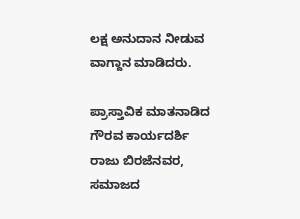ಲಕ್ಷ ಅನುದಾನ ನೀಡುವ ವಾಗ್ದಾನ ಮಾಡಿದರು.

ಪ್ರಾಸ್ತಾವಿಕ ಮಾತನಾಡಿದ ಗೌರವ ಕಾರ್ಯದರ್ಶಿ ರಾಜು ಬಿರಜೆನವರ, ಸಮಾಜದ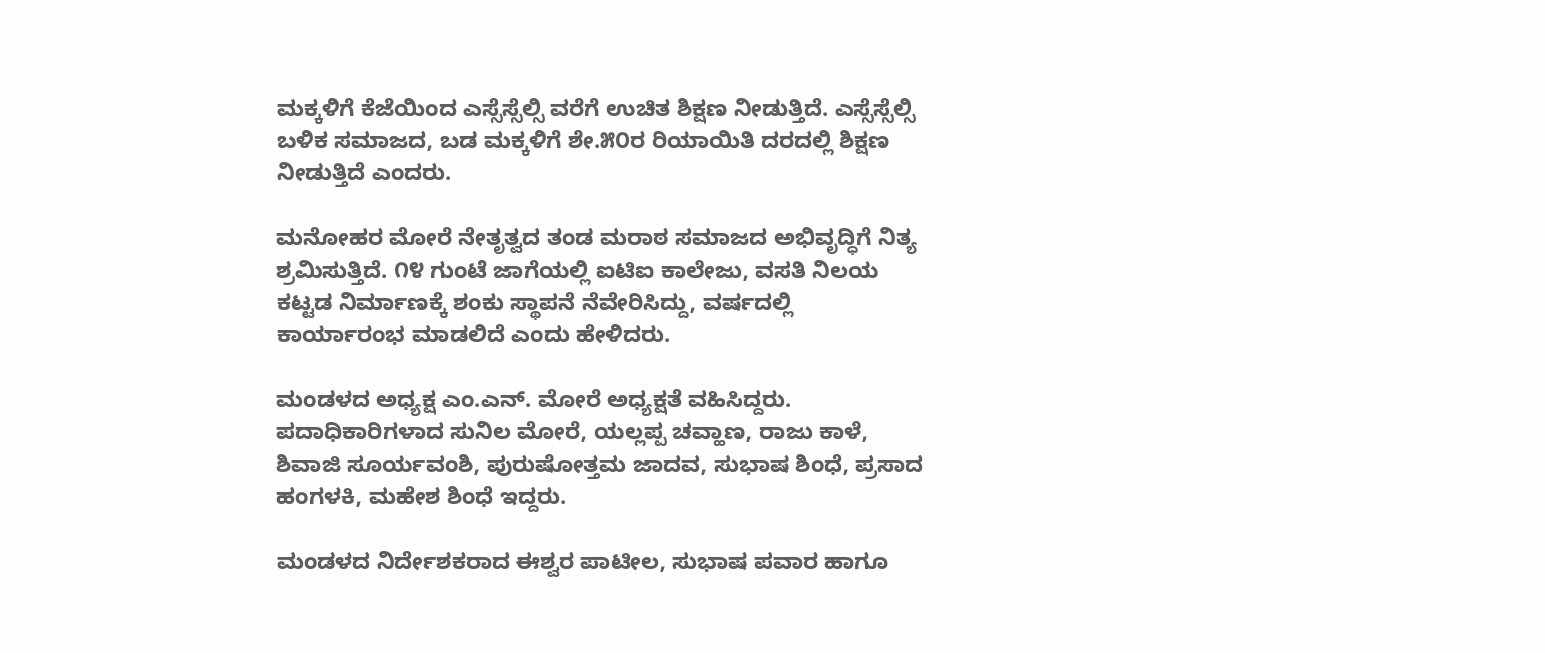ಮಕ್ಕಳಿಗೆ ಕೆಜೆಯಿಂದ ಎಸ್ಸೆಸ್ಸೆಲ್ಸಿ ವರೆಗೆ ಉಚಿತ ಶಿಕ್ಷಣ ನೀಡುತ್ತಿದೆ. ಎಸ್ಸೆಸ್ಸೆಲ್ಸಿ ಬಳಿಕ ಸಮಾಜದ, ಬಡ ಮಕ್ಕಳಿಗೆ ಶೇ.೫೦ರ ರಿಯಾಯಿತಿ ದರದಲ್ಲಿ ಶಿಕ್ಷಣ ನೀಡುತ್ತಿದೆ ಎಂದರು.

ಮನೋಹರ ಮೋರೆ ನೇತೃತ್ವದ ತಂಡ ಮರಾಠ ಸಮಾಜದ ಅಭಿವೃದ್ಧಿಗೆ ನಿತ್ಯ ಶ್ರಮಿಸುತ್ತಿದೆ. ೧೪ ಗುಂಟೆ ಜಾಗೆಯಲ್ಲಿ ಐಟಿಐ ಕಾಲೇಜು, ವಸತಿ ನಿಲಯ ಕಟ್ಟಡ ನಿರ್ಮಾಣಕ್ಕೆ ಶಂಕು ಸ್ಥಾಪನೆ ನೆವೇರಿಸಿದ್ದು, ವರ್ಷದಲ್ಲಿ ಕಾರ್ಯಾರಂಭ ಮಾಡಲಿದೆ ಎಂದು ಹೇಳಿದರು.

ಮಂಡಳದ ಅಧ್ಯಕ್ಷ ಎಂ.ಎನ್. ಮೋರೆ ಅಧ್ಯಕ್ಷತೆ ವಹಿಸಿದ್ದರು. ಪದಾಧಿಕಾರಿಗಳಾದ ಸುನಿಲ ಮೋರೆ, ಯಲ್ಲಪ್ಪ ಚವ್ಹಾಣ, ರಾಜು ಕಾಳೆ, ಶಿವಾಜಿ ಸೂರ್ಯವಂಶಿ, ಪುರುಷೋತ್ತಮ ಜಾದವ, ಸುಭಾಷ ಶಿಂಧೆ, ಪ್ರಸಾದ ಹಂಗಳಕಿ, ಮಹೇಶ ಶಿಂಧೆ ಇದ್ದರು.

ಮಂಡಳದ ನಿರ್ದೇಶಕರಾದ ಈಶ್ವರ ಪಾಟೀಲ, ಸುಭಾಷ ಪವಾರ ಹಾಗೂ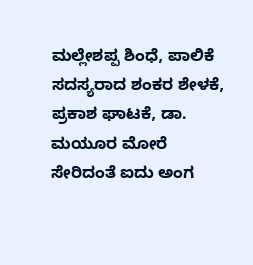ಮಲ್ಲೇಶಪ್ಪ ಶಿಂಧೆ, ಪಾಲಿಕೆ ಸದಸ್ಯರಾದ ಶಂಕರ ಶೇಳಕೆ, ಪ್ರಕಾಶ ಘಾಟಕೆ, ಡಾ. ಮಯೂರ ಮೋರೆ ಸೇರಿದಂತೆ ಐದು ಅಂಗ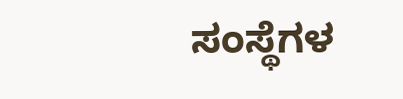ಸಂಸ್ಥೆಗಳ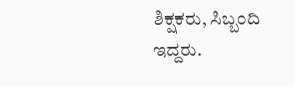ಶಿಕ್ಷಕರು, ಸಿಬ್ಬಂದಿ ಇದ್ದರು.